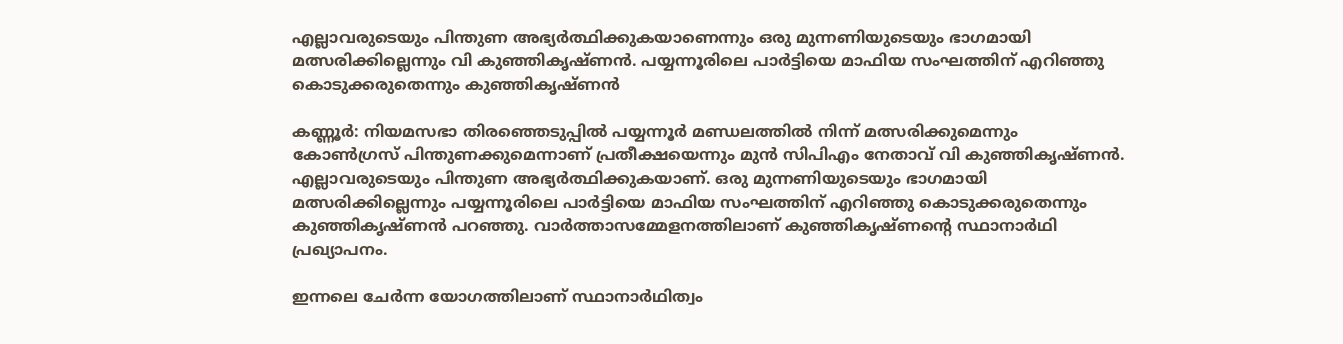എല്ലാവരുടെയും പിന്തുണ അഭ്യർത്ഥിക്കുകയാണെന്നും ഒരു മുന്നണിയുടെയും ഭാഗമായി മത്സരിക്കില്ലെന്നും വി കുഞ്ഞികൃഷ്ണൻ. പയ്യന്നൂരിലെ പാർട്ടിയെ മാഫിയ സംഘത്തിന് എറിഞ്ഞു കൊടുക്കരുതെന്നും കുഞ്ഞികൃഷ്ണൻ

കണ്ണൂർ: നിയമസഭാ തിരഞ്ഞെടുപ്പിൽ പയ്യന്നൂർ മണ്ഡലത്തിൽ നിന്ന് മത്സരിക്കുമെന്നും കോൺഗ്രസ്‌ പിന്തുണക്കുമെന്നാണ് പ്രതീക്ഷയെന്നും മുൻ സിപിഎം നേതാവ് വി കുഞ്ഞികൃഷ്ണൻ. എല്ലാവരുടെയും പിന്തുണ അഭ്യർത്ഥിക്കുകയാണ്. ഒരു മുന്നണിയുടെയും ഭാഗമായി മത്സരിക്കില്ലെന്നും പയ്യന്നൂരിലെ പാർട്ടിയെ മാഫിയ സംഘത്തിന് എറിഞ്ഞു കൊടുക്കരുതെന്നും കുഞ്ഞികൃഷ്ണൻ പറഞ്ഞു. വാർത്താസമ്മേളനത്തിലാണ് കുഞ്ഞികൃഷ്ണൻ്റെ സ്ഥാനാർഥി പ്രഖ്യാപനം.

ഇന്നലെ ചേർന്ന യോഗത്തിലാണ് സ്ഥാനാർഥിത്വം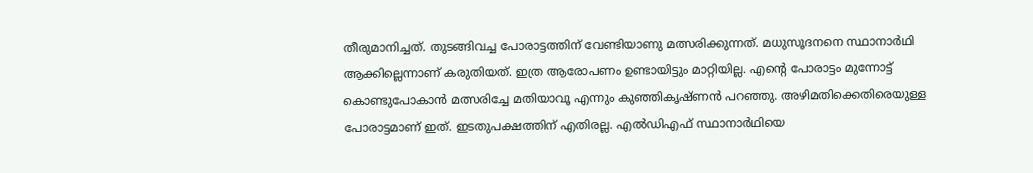തീരുമാനിച്ചത്. തുടങ്ങിവച്ച പോരാട്ടത്തിന് വേണ്ടിയാണു മത്സരിക്കുന്നത്. മധുസൂദനനെ സ്ഥാനാർഥി ആക്കില്ലെന്നാണ് കരുതിയത്. ഇത്ര ആരോപണം ഉണ്ടായിട്ടും മാറ്റിയില്ല. എന്റെ പോരാട്ടം മുന്നോട്ട് കൊണ്ടുപോകാൻ മത്സരിച്ചേ മതിയാവൂ എന്നും കുഞ്ഞികൃഷ്ണൻ പറഞ്ഞു. അഴിമതിക്കെതിരെയുള്ള പോരാട്ടമാണ് ഇത്‌. ഇടതുപക്ഷത്തിന് എതിരല്ല. എൽഡിഎഫ് സ്ഥാനാർഥിയെ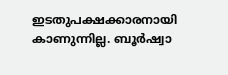ഇടതുപക്ഷക്കാരനായി കാണുന്നില്ല. ബൂർഷ്വാ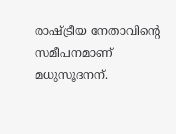രാഷ്ട്രീയ നേതാവിന്റെ സമീപനമാണ് മധുസൂദനന്.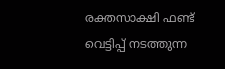രക്തസാക്ഷി ഫണ്ട് വെട്ടിപ്പ് നടത്തുന്ന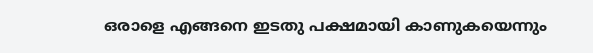ഒരാളെ എങ്ങനെ ഇടതു പക്ഷമായി കാണുകയെന്നും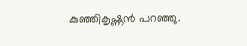കുഞ്ഞികൃഷ്ണൻ പറഞ്ഞു.